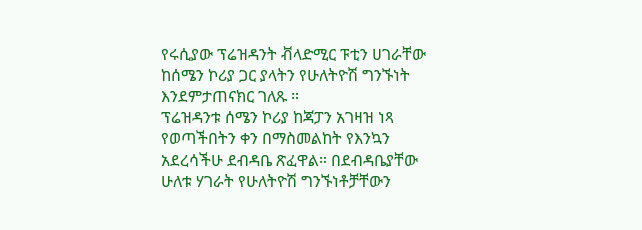የሩሲያው ፕሬዝዳንት ቭላድሚር ፑቲን ሀገራቸው ከሰሜን ኮሪያ ጋር ያላትን የሁለትዮሽ ግንኙነት እንደምታጠናክር ገለጹ ።
ፕሬዝዳንቱ ሰሜን ኮሪያ ከጃፓን አገዛዝ ነጻ የወጣችበትን ቀን በማስመልከት የእንኳን አደረሳችሁ ደብዳቤ ጽፈዋል። በደብዳቤያቸው ሁለቱ ሃገራት የሁለትዮሽ ግንኙነቶቻቸውን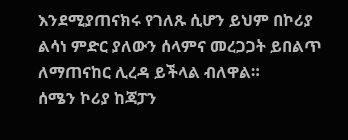እንደሚያጠናክሩ የገለጹ ሲሆን ይህም በኮሪያ ልሳነ ምድር ያለውን ሰላምና መረጋጋት ይበልጥ ለማጠናከር ሊረዳ ይችላል ብለዋል።
ሰሜን ኮሪያ ከጃፓን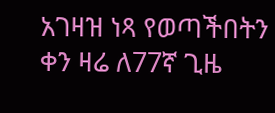አገዛዝ ነጻ የወጣችበትን ቀን ዛሬ ለ77ኛ ጊዜ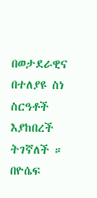በወታደራዊና በተለያዩ ስነ ስርዓቶች እያከበረች ትገኛለች ።
በዮሴፍ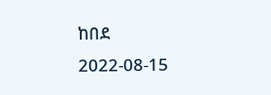ከበደ
2022-08-15